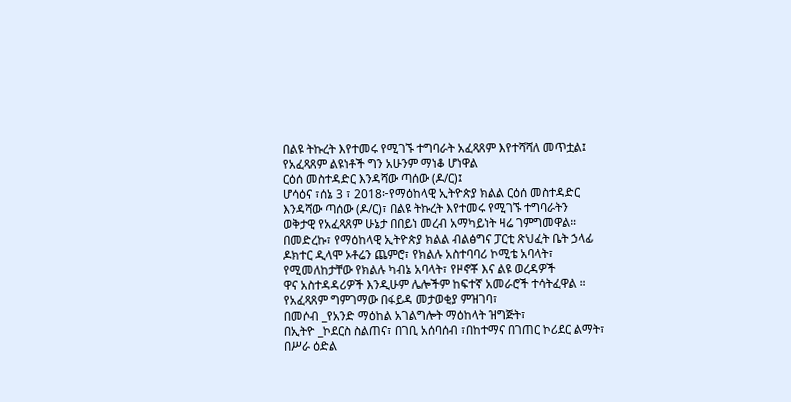በልዩ ትኩረት እየተመሩ የሚገኙ ተግባራት አፈጻጸም እየተሻሻለ መጥቷል፤
የአፈጻጸም ልዩነቶች ግን አሁንም ማነቆ ሆነዋል
ርዕሰ መስተዳድር እንዳሻው ጣሰው (ዶ/ር)፤
ሆሳዕና ፣ሰኔ 3 ፣ 2018፦የማዕከላዊ ኢትዮጵያ ክልል ርዕሰ መስተዳድር
እንዳሻው ጣሰው (ዶ/ር)፣ በልዩ ትኩረት እየተመሩ የሚገኙ ተግባራትን
ወቅታዊ የአፈጻጸም ሁኔታ በበይነ መረብ አማካይነት ዛሬ ገምግመዋል።
በመድረኩ፣ የማዕከላዊ ኢትዮጵያ ክልል ብልፅግና ፓርቲ ጽህፈት ቤት ኃላፊ
ዶክተር ዲላሞ ኦቶሬን ጨምሮ፣ የክልሉ አስተባባሪ ኮሚቴ አባላት፣
የሚመለከታቸው የክልሉ ካብኔ አባላት፣ የዞኖቾ እና ልዩ ወረዳዎች
ዋና አስተዳዳሪዎች እንዲሁም ሌሎችም ከፍተኛ አመራሮች ተሳትፈዋል ።
የአፈጻጸም ግምገማው በፋይዳ መታወቂያ ምዝገባ፣
በመሶብ _የአንድ ማዕከል አገልግሎት ማዕከላት ዝግጅት፣
በኢትዮ _ኮደርስ ስልጠና፣ በገቢ አሰባሰብ ፣በከተማና በገጠር ኮሪደር ልማት፣
በሥራ ዕድል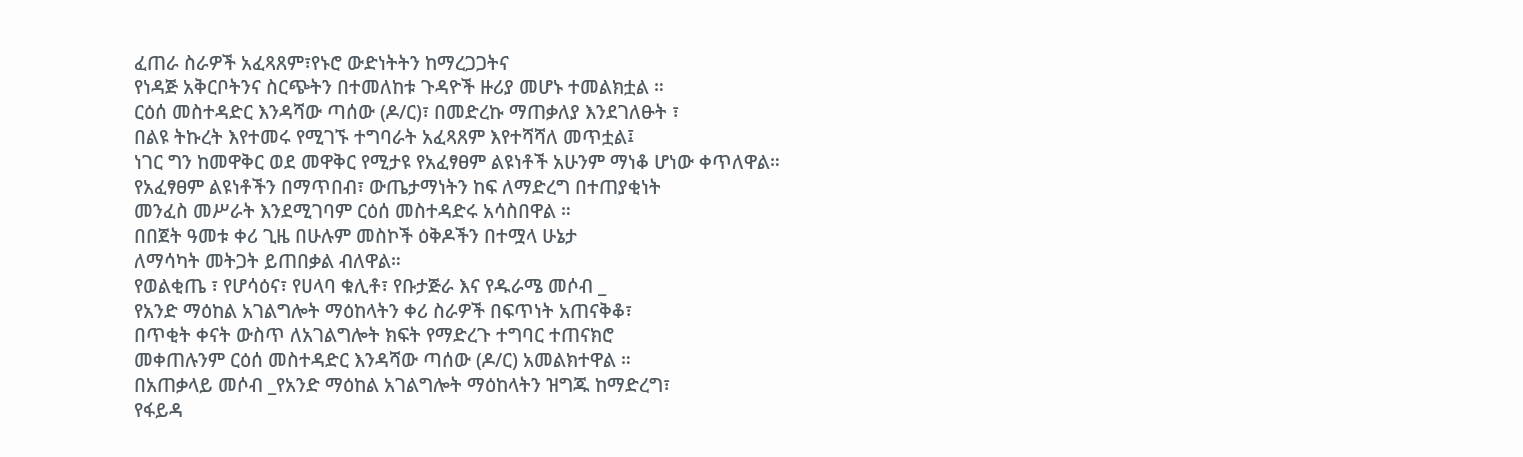ፈጠራ ስራዎች አፈጻጸም፣የኑሮ ውድነትትን ከማረጋጋትና
የነዳጅ አቅርቦትንና ስርጭትን በተመለከቱ ጉዳዮች ዙሪያ መሆኑ ተመልክቷል ።
ርዕሰ መስተዳድር እንዳሻው ጣሰው (ዶ/ር)፣ በመድረኩ ማጠቃለያ እንደገለፁት ፣
በልዩ ትኩረት እየተመሩ የሚገኙ ተግባራት አፈጻጸም እየተሻሻለ መጥቷል፤
ነገር ግን ከመዋቅር ወደ መዋቅር የሚታዩ የአፈፃፀም ልዩነቶች አሁንም ማነቆ ሆነው ቀጥለዋል።
የአፈፃፀም ልዩነቶችን በማጥበብ፣ ውጤታማነትን ከፍ ለማድረግ በተጠያቂነት
መንፈስ መሥራት እንደሚገባም ርዕሰ መስተዳድሩ አሳስበዋል ።
በበጀት ዓመቱ ቀሪ ጊዜ በሁሉም መስኮች ዕቅዶችን በተሟላ ሁኔታ
ለማሳካት መትጋት ይጠበቃል ብለዋል።
የወልቂጤ ፣ የሆሳዕና፣ የሀላባ ቁሊቶ፣ የቡታጅራ እና የዱራሜ መሶብ _
የአንድ ማዕከል አገልግሎት ማዕከላትን ቀሪ ስራዎች በፍጥነት አጠናቅቆ፣
በጥቂት ቀናት ውስጥ ለአገልግሎት ክፍት የማድረጉ ተግባር ተጠናክሮ
መቀጠሉንም ርዕሰ መስተዳድር እንዳሻው ጣሰው (ዶ/ር) አመልክተዋል ።
በአጠቃላይ መሶብ _የአንድ ማዕከል አገልግሎት ማዕከላትን ዝግጁ ከማድረግ፣
የፋይዳ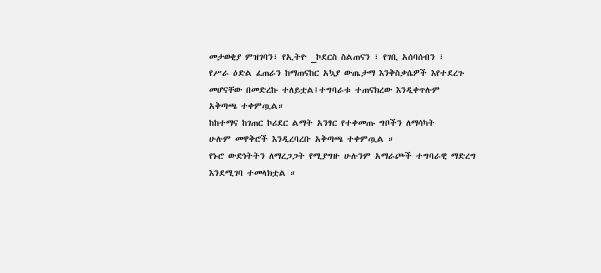መታወቂያ ምዝገባን፣ የኢትዮ _ኮደርስ ስልጠናን ፣ የገቢ አሰባሰብን ፣
የሥራ ዕድል ፈጠራን ከማጠናከር አኳያ ውጤታማ እንቅስቃሴዎች እየተደረጉ
መሆናቸው በመድረኩ ተለይቷል፤ተግባራቱ ተጠናክረው እንዲቀጥሉም
አቅጣጫ ተቀምጧል።
ከከተማና ከገጠር ኮሪደር ልማት አንፃር የተቀመጡ ግቦችን ለማሳካት
ሁሉም መዋቅሮች እንዲረባረቡ አቅጣጫ ተቀምጧል ።
የኑሮ ውድነትትን ለማረጋጋት የሚያግዙ ሁሉንም አማራጮች ተግባራዊ ማድረግ
እንደሚገባ ተመላክቷል ።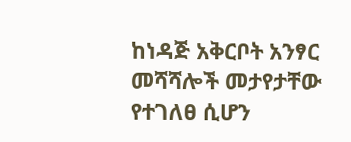ከነዳጅ አቅርቦት አንፃር መሻሻሎች መታየታቸው የተገለፀ ሲሆን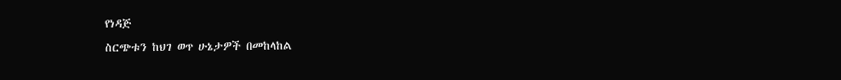የነዳጅ
ስርጭቱን ከህገ ወጥ ሁኔታዎች በመከላከል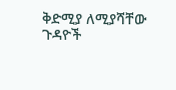ቅድሚያ ለሚያሻቸው ጉዳዮች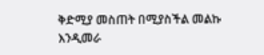ቅድሚያ መስጠት በሚያስችል መልኩ እንዲመራ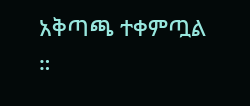አቅጣጫ ተቀምጧል ።